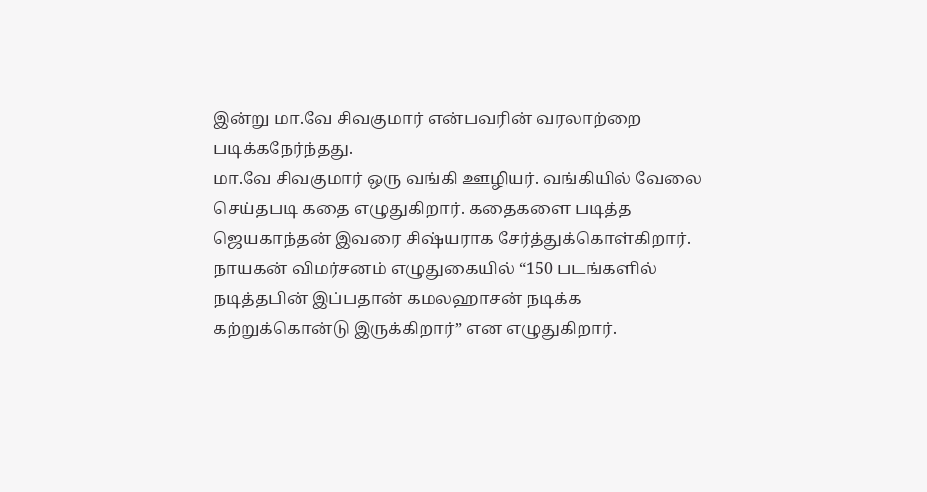இன்று மா.வே சிவகுமார் என்பவரின் வரலாற்றை படிக்கநேர்ந்தது.
மா.வே சிவகுமார் ஒரு வங்கி ஊழியர். வங்கியில் வேலை செய்தபடி கதை எழுதுகிறார். கதைகளை படித்த ஜெயகாந்தன் இவரை சிஷ்யராக சேர்த்துக்கொள்கிறார். நாயகன் விமர்சனம் எழுதுகையில் “150 படங்களில் நடித்தபின் இப்பதான் கமலஹாசன் நடிக்க கற்றுக்கொன்டு இருக்கிறார்” என எழுதுகிறார்.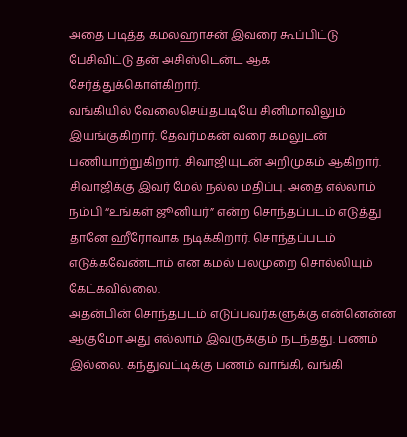அதை படித்த கமலஹாசன் இவரை கூப்பிட்டு பேசிவிட்டு தன் அசிஸ்டென்ட ஆக சேர்த்துக்கொள்கிறார்.
வங்கியில் வேலைசெய்தபடியே சினிமாவிலும் இயங்குகிறார். தேவர்மகன் வரை கமலுடன் பணியாற்றுகிறார். சிவாஜியுடன் அறிமுகம் ஆகிறார். சிவாஜிக்கு இவர் மேல் நல்ல மதிப்பு. அதை எல்லாம் நம்பி “உங்கள் ஜூனியர்” என்ற சொந்தப்படம் எடுத்து தானே ஹீரோவாக நடிக்கிறார். சொந்தப்படம் எடுக்கவேண்டாம் என கமல் பலமுறை சொல்லியும் கேட்கவில்லை.
அதன்பின் சொந்தபடம் எடுப்பவர்களுக்கு என்னென்ன ஆகுமோ அது எல்லாம் இவருக்கும் நடந்தது. பணம் இல்லை. கந்துவட்டிக்கு பணம் வாங்கி, வங்கி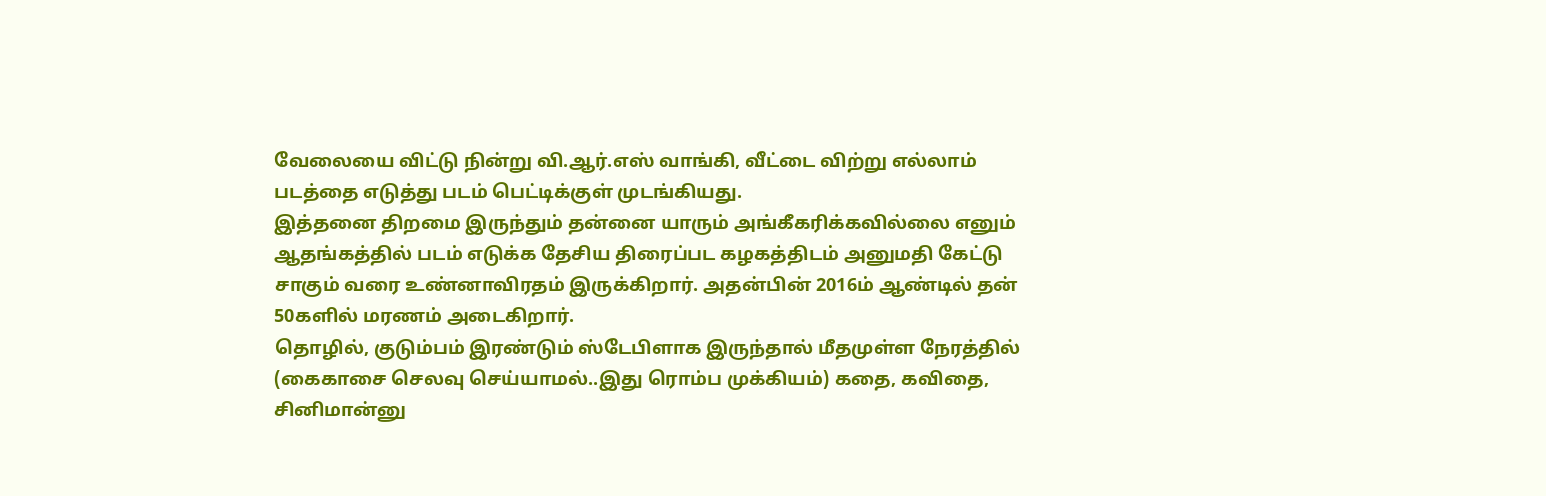வேலையை விட்டு நின்று வி.ஆர்.எஸ் வாங்கி, வீட்டை விற்று எல்லாம் படத்தை எடுத்து படம் பெட்டிக்குள் முடங்கியது.
இத்தனை திறமை இருந்தும் தன்னை யாரும் அங்கீகரிக்கவில்லை எனும் ஆதங்கத்தில் படம் எடுக்க தேசிய திரைப்பட கழகத்திடம் அனுமதி கேட்டு சாகும் வரை உண்னாவிரதம் இருக்கிறார். அதன்பின் 2016ம் ஆண்டில் தன் 50களில் மரணம் அடைகிறார்.
தொழில், குடும்பம் இரண்டும் ஸ்டேபிளாக இருந்தால் மீதமுள்ள நேரத்தில் (கைகாசை செலவு செய்யாமல்..இது ரொம்ப முக்கியம்) கதை, கவிதை, சினிமான்னு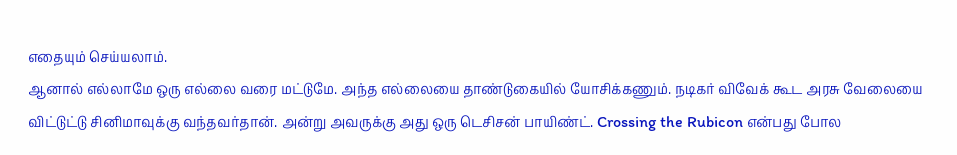எதையும் செய்யலாம்.
ஆனால் எல்லாமே ஒரு எல்லை வரை மட்டுமே. அந்த எல்லையை தாண்டுகையில் யோசிக்கணும். நடிகர் விவேக் கூட அரசு வேலையை விட்டுட்டு சினிமாவுக்கு வந்தவர்தான். அன்று அவருக்கு அது ஒரு டெசிசன் பாயிண்ட். Crossing the Rubicon என்பது போல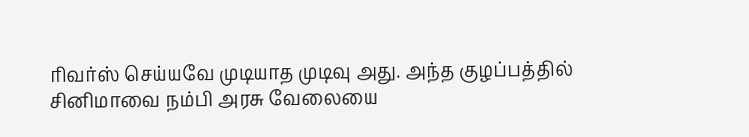ரிவர்ஸ் செய்யவே முடியாத முடிவு அது. அந்த குழப்பத்தில் சினிமாவை நம்பி அரசு வேலையை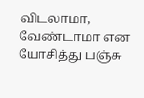விடலாமா, வேண்டாமா என யோசித்து பஞ்சு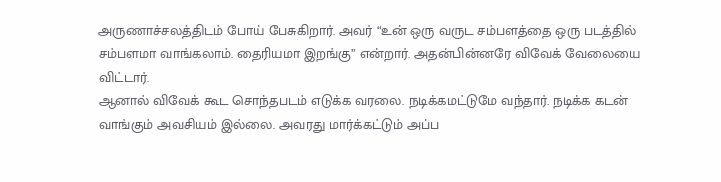அருணாச்சலத்திடம் போய் பேசுகிறார். அவர் “உன் ஒரு வருட சம்பளத்தை ஒரு படத்தில் சம்பளமா வாங்கலாம். தைரியமா இறங்கு” என்றார். அதன்பின்னரே விவேக் வேலையை விட்டார்.
ஆனால் விவேக் கூட சொந்தபடம் எடுக்க வரலை. நடிக்கமட்டுமே வந்தார். நடிக்க கடன் வாங்கும் அவசியம் இல்லை. அவரது மார்க்கட்டும் அப்ப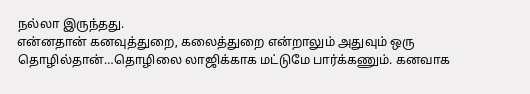நல்லா இருந்தது.
என்னதான் கனவுத்துறை, கலைத்துறை என்றாலும் அதுவும் ஒரு தொழில்தான்…தொழிலை லாஜிக்காக மட்டுமே பார்க்கணும். கனவாக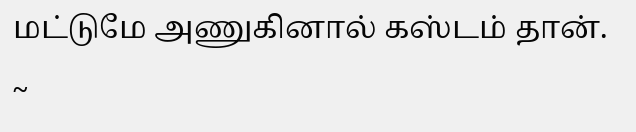மட்டுமே அணுகினால் கஸ்டம் தான்.
~